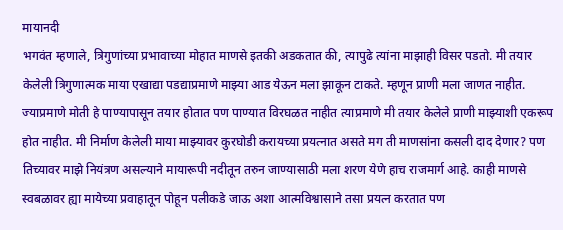मायानदी
भगवंत म्हणाले, त्रिगुणांच्या प्रभावाच्या मोहात माणसे इतकी अडकतात की, त्यापुढे त्यांना माझाही विसर पडतो. मी तयार केलेली त्रिगुणात्मक माया एखाद्या पडद्याप्रमाणे माझ्या आड येऊन मला झाकून टाकते. म्हणून प्राणी मला जाणत नाहीत. ज्याप्रमाणे मोती हे पाण्यापासून तयार होतात पण पाण्यात विरघळत नाहीत त्याप्रमाणे मी तयार केलेले प्राणी माझ्याशी एकरूप होत नाहीत. मी निर्माण केलेली माया माझ्यावर कुरघोडी करायच्या प्रयत्नात असते मग ती माणसांना कसली दाद देणार? पण तिच्यावर माझे नियंत्रण असल्याने मायारूपी नदीतून तरुन जाण्यासाठी मला शरण येणे हाच राजमार्ग आहे. काही माणसे स्वबळावर ह्या मायेच्या प्रवाहातून पोहून पलीकडे जाऊ अशा आत्मविश्वासाने तसा प्रयत्न करतात पण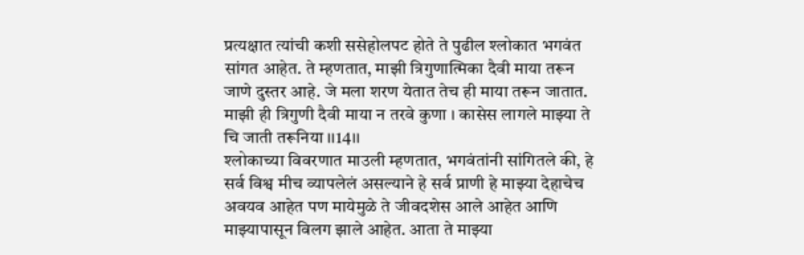प्रत्यक्षात त्यांची कशी ससेहोलपट होते ते पुढील श्लोकात भगवंत सांगत आहेत. ते म्हणतात, माझी त्रिगुणात्मिका दैवी माया तरून जाणे दुस्तर आहे. जे मला शरण येतात तेच ही माया तरून जातात.
माझी ही त्रिगुणी दैवी माया न तरवे कुणा । कासेस लागले माझ्या ते चि जाती तरूनिया ।।14।।
श्लोकाच्या विवरणात माउली म्हणतात, भगवंतांनी सांगितले की, हे सर्व विश्व मीच व्यापलेलं असल्याने हे सर्व प्राणी हे माझ्या देहाचेच अवयव आहेत पण मायेमुळे ते जीवदशेस आले आहेत आणि माझ्यापासून विलग झाले आहेत. आता ते माझ्या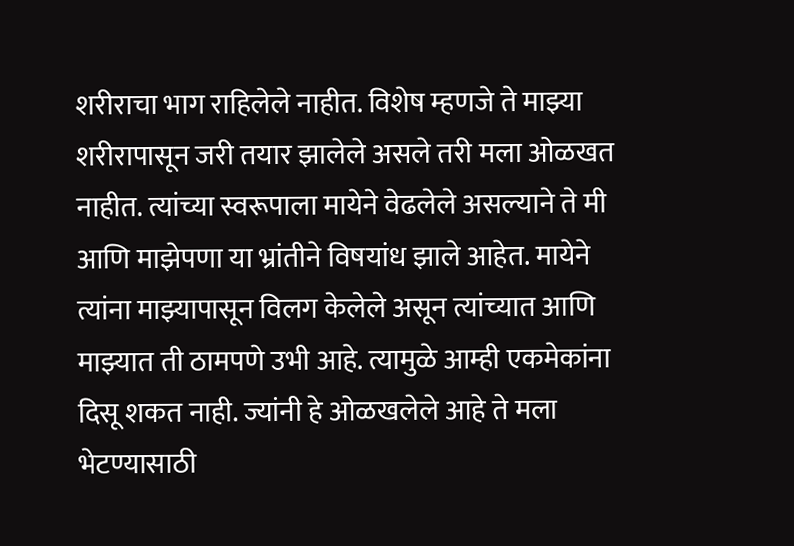शरीराचा भाग राहिलेले नाहीत. विशेष म्हणजे ते माझ्या शरीरापासून जरी तयार झालेले असले तरी मला ओळखत नाहीत. त्यांच्या स्वरूपाला मायेने वेढलेले असल्याने ते मी आणि माझेपणा या भ्रांतीने विषयांध झाले आहेत. मायेने त्यांना माझ्यापासून विलग केलेले असून त्यांच्यात आणि माझ्यात ती ठामपणे उभी आहे. त्यामुळे आम्ही एकमेकांना दिसू शकत नाही. ज्यांनी हे ओळखलेले आहे ते मला भेटण्यासाठी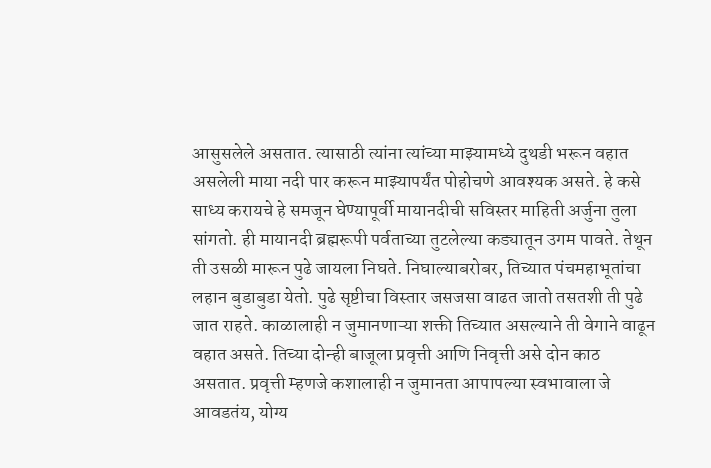आसुसलेले असतात. त्यासाठी त्यांना त्यांच्या माझ्यामध्ये दुथडी भरून वहात असलेली माया नदी पार करून माझ्यापर्यंत पोहोचणे आवश्यक असते. हे कसे साध्य करायचे हे समजून घेण्यापूर्वी मायानदीची सविस्तर माहिती अर्जुना तुला सांगतो. ही मायानदी ब्रह्मरूपी पर्वताच्या तुटलेल्या कड्यातून उगम पावते. तेथून ती उसळी मारून पुढे जायला निघते. निघाल्याबरोबर, तिच्यात पंचमहाभूतांचा लहान बुडाबुडा येतो. पुढे सृष्टीचा विस्तार जसजसा वाढत जातो तसतशी ती पुढे जात राहते. काळालाही न जुमानणाऱ्या शक्ती तिच्यात असल्याने ती वेगाने वाढून वहात असते. तिच्या दोन्ही बाजूला प्रवृत्ती आणि निवृत्ती असे दोन काठ असतात. प्रवृत्ती म्हणजे कशालाही न जुमानता आपापल्या स्वभावाला जे आवडतंय, योग्य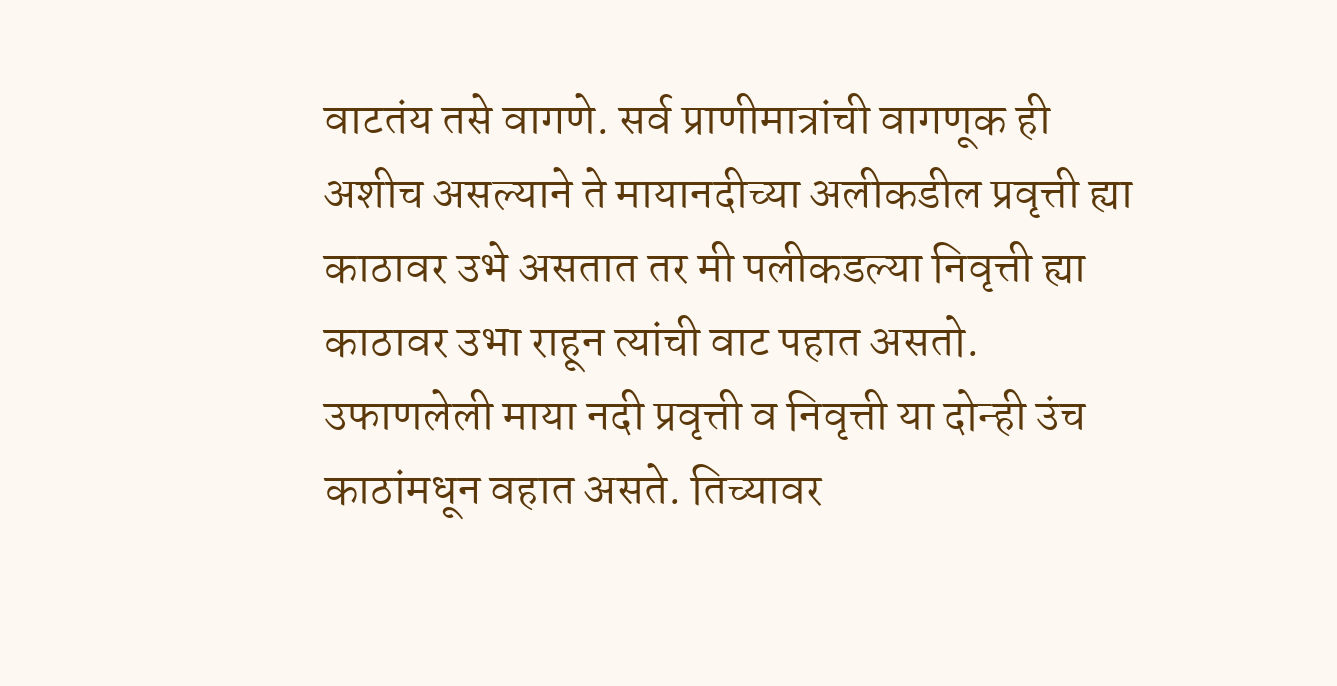वाटतंय तसे वागणे. सर्व प्राणीमात्रांची वागणूक ही अशीच असल्याने ते मायानदीच्या अलीकडील प्रवृत्ती ह्या काठावर उभे असतात तर मी पलीकडल्या निवृत्ती ह्या काठावर उभा राहून त्यांची वाट पहात असतो. उफाणलेली माया नदी प्रवृत्ती व निवृत्ती या दोन्ही उंच काठांमधून वहात असते. तिच्यावर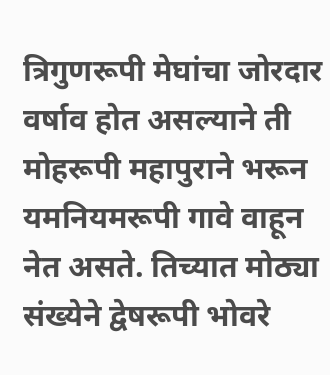त्रिगुणरूपी मेघांचा जोरदार वर्षाव होत असल्याने ती मोहरूपी महापुराने भरून यमनियमरूपी गावे वाहून नेत असते. तिच्यात मोठ्या संख्येने द्वेषरूपी भोवरे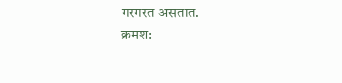गरगरत असतात.
क्रमश: